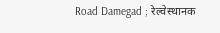Road Damegad ; रेल्वेस्थानक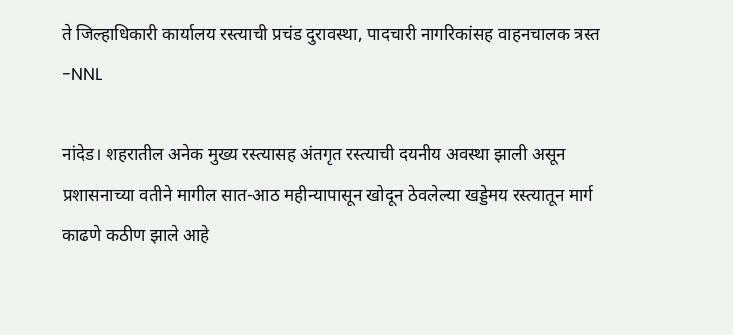ते जिल्हाधिकारी कार्यालय रस्त्याची प्रचंड दुरावस्था, पादचारी नागरिकांसह वाहनचालक त्रस्त -NNL

नांदेड। शहरातील अनेक मुख्य रस्त्यासह अंतगृत रस्त्याची दयनीय अवस्था झाली असून प्रशासनाच्या वतीने मागील सात-आठ महीन्यापासून खोदून ठेवलेल्या खड्डेमय रस्त्यातून मार्ग काढणे कठीण झाले आहे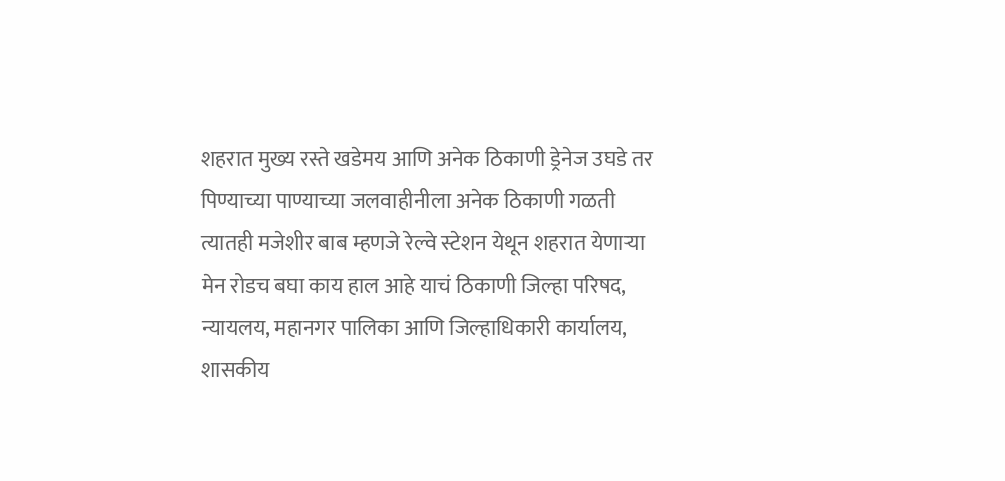शहरात मुख्य रस्ते खडेमय आणि अनेक ठिकाणी ड्रेनेज उघडे तर पिण्याच्या पाण्याच्या जलवाहीनीला अनेक ठिकाणी गळती त्यातही मजेशीर बाब म्हणजे रेल्वे स्टेशन येथून शहरात येणाऱ्या मेन रोडच बघा काय हाल आहे याचं ठिकाणी जिल्हा परिषद, न्यायलय, महानगर पालिका आणि जिल्हाधिकारी कार्यालय, शासकीय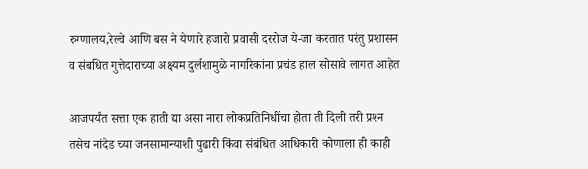रुग्णालय,रेल्वे आणि बस ने येणारे हजारो प्रवासी दररोज ये-जा करतात परंतु प्रशासन व संबधित गुत्तेदाराच्या अक्ष्यम दुर्लशामुळे नागरिकांना प्रचंड हाल सोसावे लागत आहेत

आजपर्यंत सत्ता एक हाती द्या असा नारा लोकप्रतिनिधींचा होता ती दिली तरी प्रश्‍न तसेच नांदेड च्या जनसामान्याशी पुढारी किंवा संबंधित आधिकारी कोणाला ही काही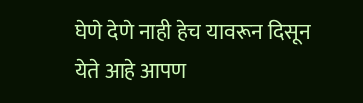घेणे देणे नाही हेच यावरून दिसून येते आहे आपण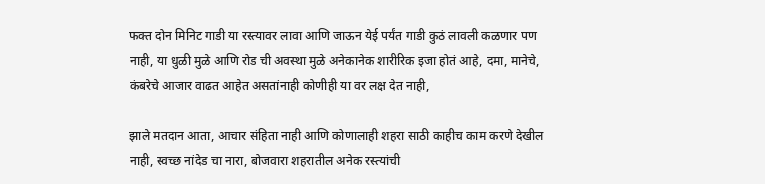फक्त दोन मिनिट गाडी या रस्त्यावर लावा आणि जाऊन येई पर्यंत गाडी कुठं लावली कळणार पण नाही, या धुळी मुळे आणि रोड ची अवस्था मुळे अनेकानेक शारीरिक इजा होतं आहे, दमा, मानेचे, कंबरेचे आजार वाढत आहेत असतांनाही कोणीही या वर लक्ष देत नाही,

झाले मतदान आता, आचार संहिता नाही आणि कोणालाही शहरा साठी काहीच काम करणे देखील नाही, स्वच्छ नांदेड चा नारा, बोजवारा शहरातील अनेक रस्त्यांची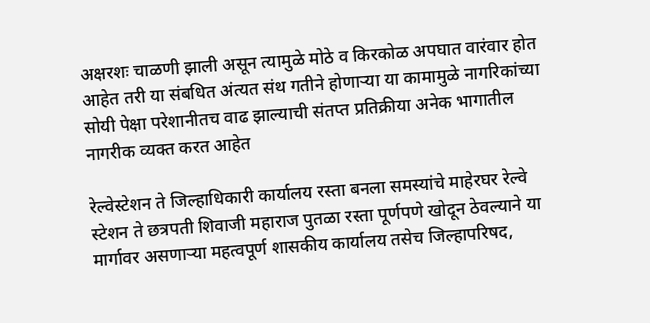अक्षरशः चाळणी झाली असून त्यामुळे मोठे व किरकोळ अपघात वारंवार होत आहेत तरी या संबधित अंत्यत संथ गतीने होणाऱ्या या कामामुळे नागरिकांच्या सोयी पेक्षा परेशानीतच वाढ झाल्याची संतप्त प्रतिक्रीया अनेक भागातील नागरीक व्यक्त करत आहेत

रेल्वेस्टेशन ते जिल्हाधिकारी कार्यालय रस्ता बनला समस्यांचे माहेरघर रेल्वे स्टेशन ते छत्रपती शिवाजी महाराज पुतळा रस्ता पूर्णपणे खोदून ठेवल्याने या मार्गावर असणाऱ्या महत्वपूर्ण शासकीय कार्यालय तसेच जिल्हापरिषद,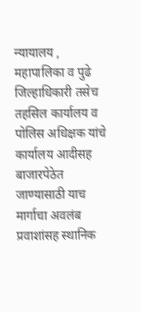न्यायालय , महापालिका व पुढे जिल्हाधिकारी तसेच तहसिल कार्यालय व पोलिस अधिक्षक यांचे कार्यालय आदीसह बाजारपेठेत जाण्यासाठी याच मार्गाचा अवलंब प्रवाशांसह स्थानिक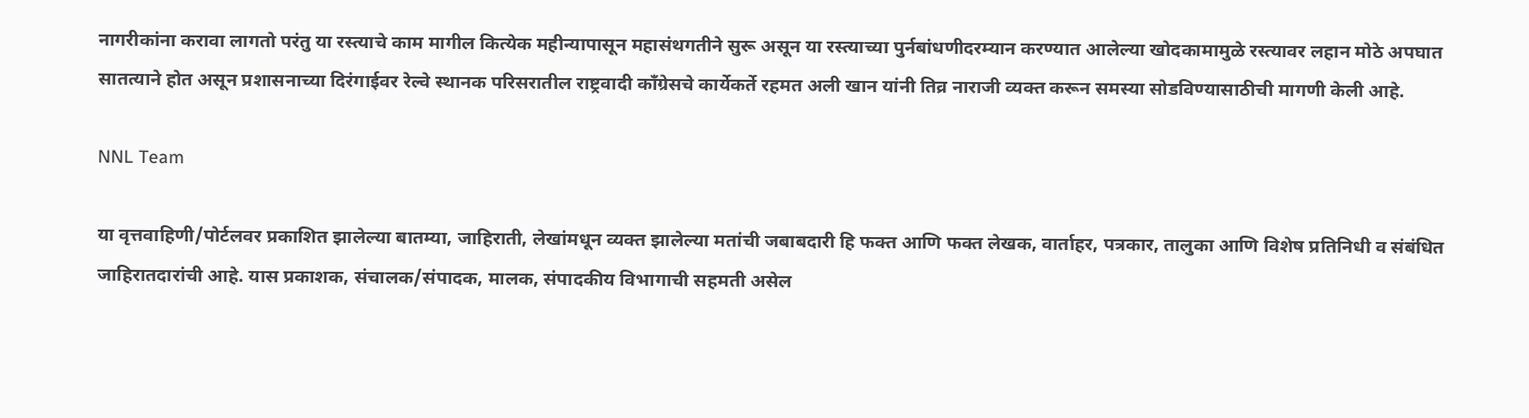नागरीकांना करावा लागतो परंतु या रस्त्याचे काम मागील कित्येक महीन्यापासून महासंथगतीने सुरू असून या रस्त्याच्या पुर्नबांधणीदरम्यान करण्यात आलेल्या खोदकामामुळे रस्त्यावर लहान मोठे अपघात सातत्याने होत असून प्रशासनाच्या दिरंगाईवर रेल्वे स्थानक परिसरातील राष्ट्रवादी काँग्रेसचे कार्येकर्ते रहमत अली खान यांनी तिव्र नाराजी व्यक्त करून समस्या सोडविण्यासाठीची मागणी केली आहे.

NNL Team

या वृत्तवाहिणी/पोर्टलवर प्रकाशित झालेल्या बातम्या, जाहिराती, लेखांमधून व्यक्त झालेल्या मतांची जबाबदारी हि फक्त आणि फक्त लेखक, वार्ताहर, पत्रकार, तालुका आणि विशेष प्रतिनिधी व संबंधित जाहिरातदारांची आहे. यास प्रकाशक, संचालक/संपादक, मालक, संपादकीय विभागाची सहमती असेल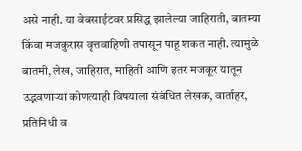असे नाही. या वेबसाईटवर प्रसिद्ध झालेल्या जाहिराती, बातम्या किंवा मजकुरास वृत्तवाहिणी तपासून पाहू शकत नाही. त्यामुळे बातमी, लेख, जाहिरात, माहिती आणि इतर मजकूर यातून उद्भवणाऱ्या कोणत्याही विषयाला संबंधित लेखक, वार्ताहर, प्रतिनिधी व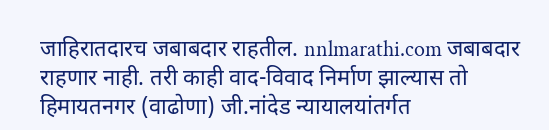जाहिरातदारच जबाबदार राहतील. nnlmarathi.com जबाबदार राहणार नाही. तरी काही वाद-विवाद निर्माण झाल्यास तो हिमायतनगर (वाढोणा) जी.नांदेड न्यायालयांतर्गत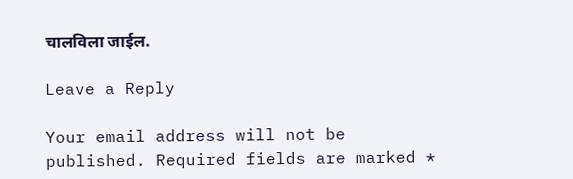चालविला जाईल.

Leave a Reply

Your email address will not be published. Required fields are marked *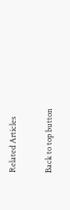Related Articles

Back to top button